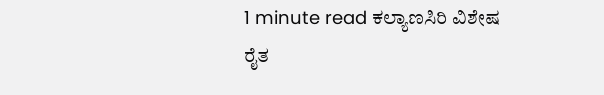1 minute read ಕಲ್ಯಾಣಸಿರಿ ವಿಶೇಷ ರೈತ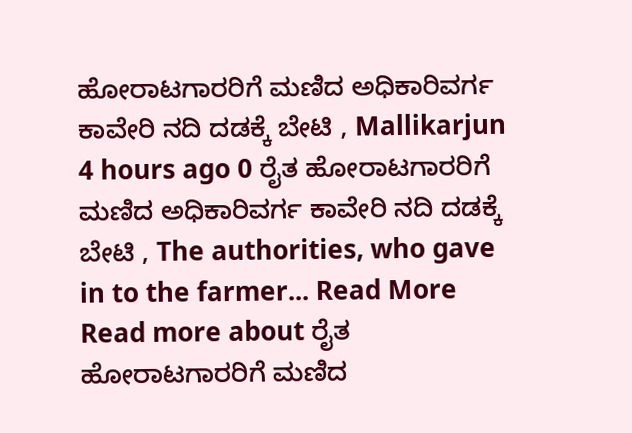ಹೋರಾಟಗಾರರಿಗೆ ಮಣಿದ ಅಧಿಕಾರಿವರ್ಗ ಕಾವೇರಿ ನದಿ ದಡಕ್ಕೆ ಬೇಟಿ , Mallikarjun 4 hours ago 0 ರೈತ ಹೋರಾಟಗಾರರಿಗೆ ಮಣಿದ ಅಧಿಕಾರಿವರ್ಗ ಕಾವೇರಿ ನದಿ ದಡಕ್ಕೆ ಬೇಟಿ , The authorities, who gave in to the farmer... Read More Read more about ರೈತ ಹೋರಾಟಗಾರರಿಗೆ ಮಣಿದ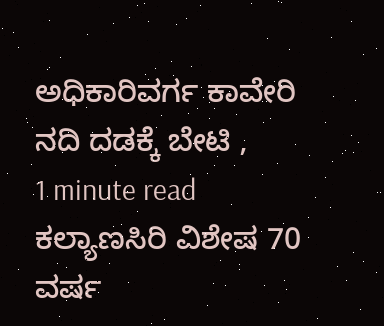ಅಧಿಕಾರಿವರ್ಗ ಕಾವೇರಿ ನದಿ ದಡಕ್ಕೆ ಬೇಟಿ ,
1 minute read ಕಲ್ಯಾಣಸಿರಿ ವಿಶೇಷ 70 ವರ್ಷ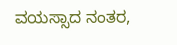ವಯಸ್ಸಾದ ನಂತರ,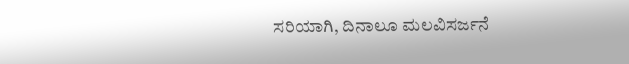ಸರಿಯಾಗಿ, ದಿನಾಲೂ ಮಲವಿಸರ್ಜನೆ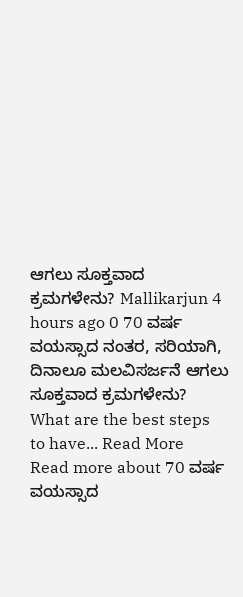ಆಗಲು ಸೂಕ್ತವಾದ ಕ್ರಮಗಳೇನು? Mallikarjun 4 hours ago 0 70 ವರ್ಷ ವಯಸ್ಸಾದ ನಂತರ, ಸರಿಯಾಗಿ, ದಿನಾಲೂ ಮಲವಿಸರ್ಜನೆ ಆಗಲು ಸೂಕ್ತವಾದ ಕ್ರಮಗಳೇನು? What are the best steps to have... Read More Read more about 70 ವರ್ಷ ವಯಸ್ಸಾದ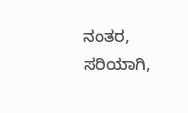ನಂತರ, ಸರಿಯಾಗಿ,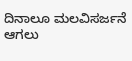ದಿನಾಲೂ ಮಲವಿಸರ್ಜನೆ ಆಗಲು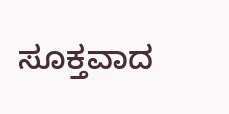ಸೂಕ್ತವಾದ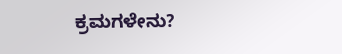ಕ್ರಮಗಳೇನು?